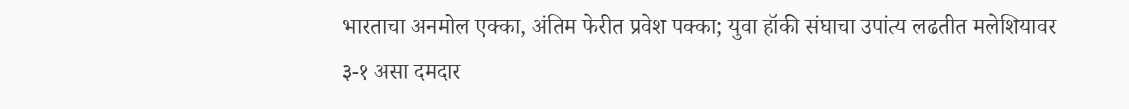भारताचा अनमोल एक्का, अंतिम फेरीत प्रवेश पक्का; युवा हॉकी संघाचा उपांत्य लढतीत मलेशियावर ३-१ असा दमदार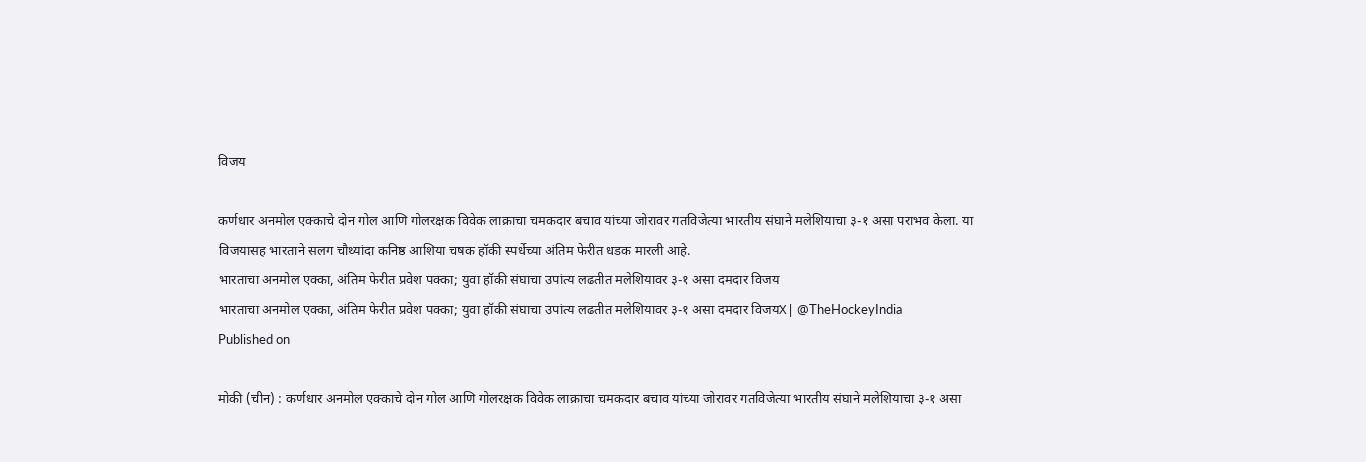विजय

कर्णधार अनमोल एक्काचे दोन गोल आणि गोलरक्षक विवेक लाक्राचा चमकदार बचाव यांच्या जोरावर गतविजेत्या भारतीय संघाने मलेशियाचा ३-१ असा पराभव केला. या विजयासह भारताने सलग चौथ्यांदा कनिष्ठ आशिया चषक हॉकी स्पर्धेच्या अंतिम फेरीत धडक मारली आहे.
भारताचा अनमोल एक्का, अंतिम फेरीत प्रवेश पक्का; युवा हॉकी संघाचा उपांत्य लढतीत मलेशियावर ३-१ असा दमदार विजय
भारताचा अनमोल एक्का, अंतिम फेरीत प्रवेश पक्का; युवा हॉकी संघाचा उपांत्य लढतीत मलेशियावर ३-१ असा दमदार विजयX| @TheHockeyIndia
Published on

मोकी (चीन) : कर्णधार अनमोल एक्काचे दोन गोल आणि गोलरक्षक विवेक लाक्राचा चमकदार बचाव यांच्या जोरावर गतविजेत्या भारतीय संघाने मलेशियाचा ३-१ असा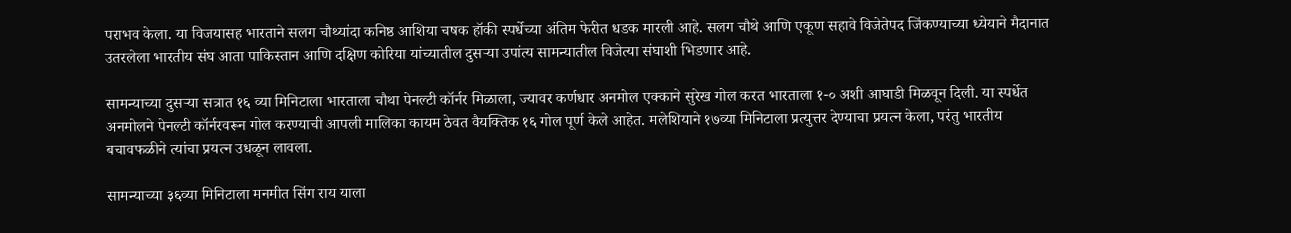पराभव केला. या विजयासह भारताने सलग चौथ्यांदा कनिष्ठ आशिया चषक हॉकी स्पर्धेच्या अंतिम फेरीत धडक मारली आहे. सलग चौथे आणि एकूण सहावे विजेतेपद जिंकण्याच्या ध्येयाने मैदानात उतरलेला भारतीय संघ आता पाकिस्तान आणि दक्षिण कोरिया यांच्यातील दुसऱ्या उपांत्य सामन्यातील विजेत्या संघाशी भिडणार आहे.

सामन्याच्या दुसऱ्या सत्रात १६ व्या मिनिटाला भारताला चौथा पेनल्टी कॉर्नर मिळाला, ज्यावर कर्णधार अनमोल एक्काने सुरेख गोल करत भारताला १-० अशी आघाडी मिळवून दिली. या स्पर्धेत अनमोलने पेनल्टी कॉर्नरवरून गोल करण्याची आपली मालिका कायम ठेवत वैयक्तिक १६ गोल पूर्ण केले आहेत. मलेशियाने १७व्या मिनिटाला प्रत्युत्तर देण्याचा प्रयत्न केला, परंतु भारतीय बचावफळीने त्यांचा प्रयत्न उधळून लावला.

सामन्याच्या ३६व्या मिनिटाला मनमीत सिंग राय याला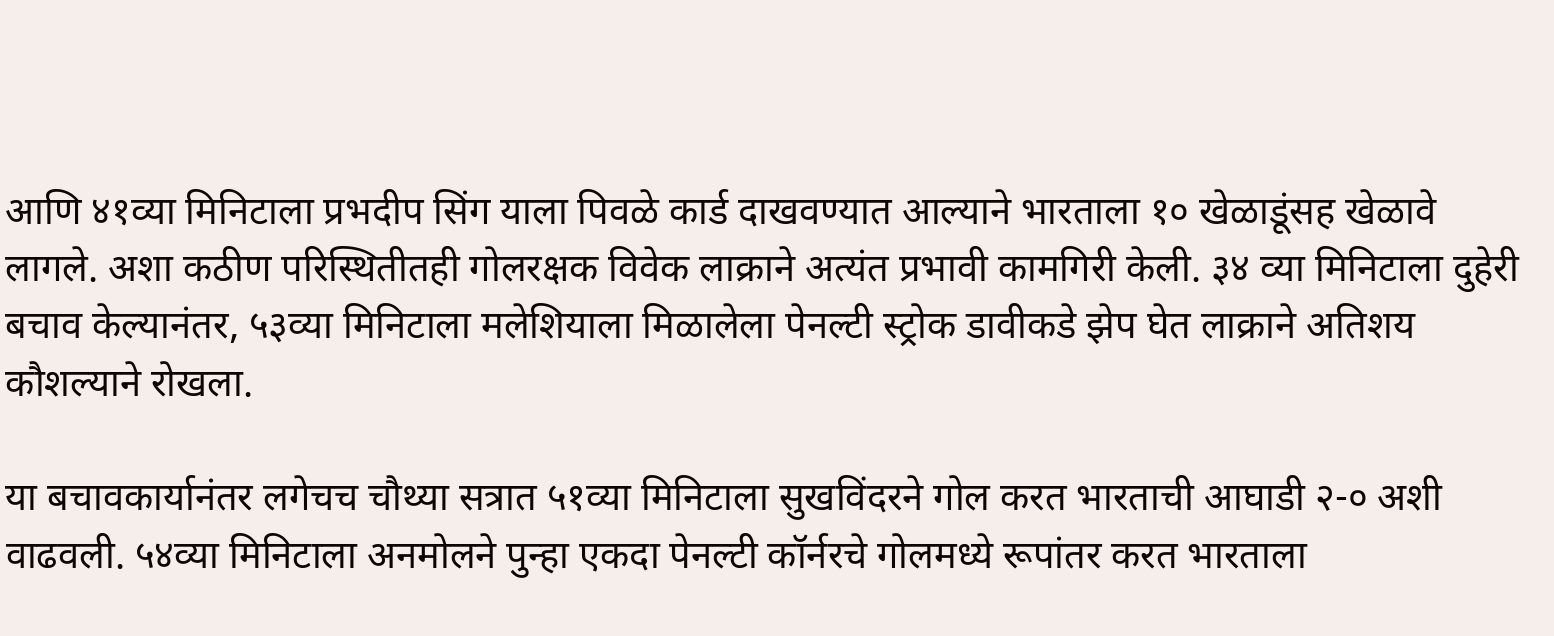आणि ४१व्या मिनिटाला प्रभदीप सिंग याला पिवळे कार्ड दाखवण्यात आल्याने भारताला १० खेळाडूंसह खेळावे लागले. अशा कठीण परिस्थितीतही गोलरक्षक विवेक लाक्राने अत्यंत प्रभावी कामगिरी केली. ३४ व्या मिनिटाला दुहेरी बचाव केल्यानंतर, ५३व्या मिनिटाला मलेशियाला मिळालेला पेनल्टी स्ट्रोक डावीकडे झेप घेत लाक्राने अतिशय कौशल्याने रोखला.

या बचावकार्यानंतर लगेचच चौथ्या सत्रात ५१व्या मिनिटाला सुखविंदरने गोल करत भारताची आघाडी २-० अशी वाढवली. ५४व्या मिनिटाला अनमोलने पुन्हा एकदा पेनल्टी कॉर्नरचे गोलमध्ये रूपांतर करत भारताला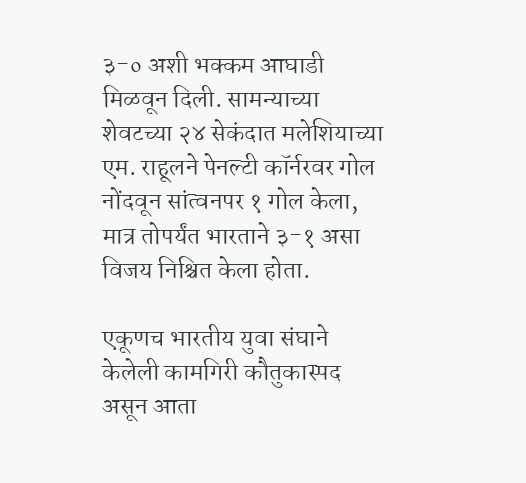३-० अशी भक्कम आघाडी मिळवून दिली. सामन्याच्या शेवटच्या २४ सेकंदात मलेशियाच्या एम. राहूलने पेनल्टी कॉर्नरवर गोल नोंदवून सांत्वनपर १ गोल केला, मात्र तोपर्यंत भारताने ३-१ असा विजय निश्चित केला होता.

एकूणच भारतीय युवा संघाने केलेली कामगिरी कौतुकास्पद असून आता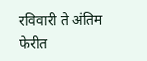रविवारी ते अंतिम फेरीत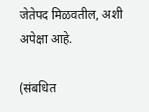जेतेपद मिळवतील, अशी अपेक्षा आहे.

(संबधित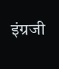इंग्रजी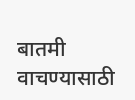बातमी वाचण्यासाठी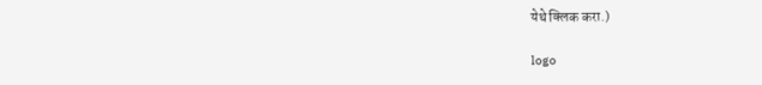येथे क्लिक करा.)

logo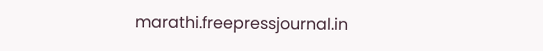marathi.freepressjournal.in